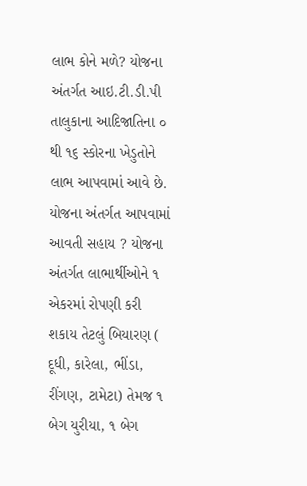લાભ કોને મળે? યોજના અંતર્ગત આઇ.ટી.ડી.પી તાલુકાના આદિજાતિના ૦ થી ૧૬ સ્કોરના ખેડુતોને લાભ આપવામાં આવે છે. યોજના અંતર્ગત આપવામાં આવતી સહાય ? યોજના અંતર્ગત લાભાર્થીઓને ૧ એકરમાં રોપણી કરી શકાય તેટલું બિયારણ ( દૂધી, કારેલા, ભીંડા, રીંગણ, ટામેટા) તેમજ ૧ બેગ યુરીયા, ૧ બેગ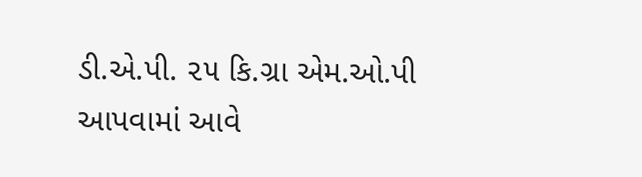ડી.એ.પી. ૨૫ કિ.ગ્રા એમ.ઓ.પી આપવામાં આવે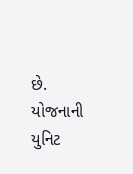છે. યોજનાની યુનિટ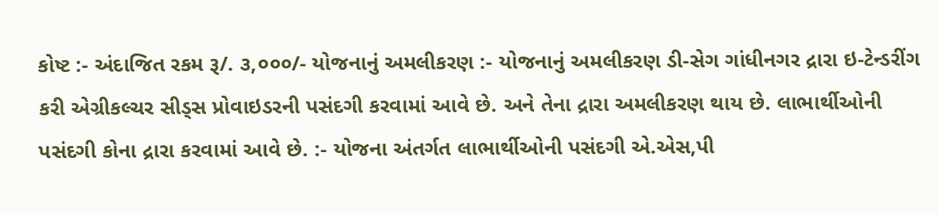કોષ્ટ :- અંદાજિત રકમ રૂ/. ૩,૦૦૦/- યોજનાનું અમલીકરણ :- યોજનાનું અમલીકરણ ડી-સેગ ગાંધીનગર દ્રારા ઇ-ટેન્ડરીંગ કરી એગ્રીકલ્ચર સીડ્સ પ્રોવાઇડરની પસંદગી કરવામાં આવે છે. અને તેના દ્રારા અમલીકરણ થાય છે. લાભાર્થીઓની પસંદગી કોના દ્રારા કરવામાં આવે છે. :- યોજના અંતર્ગત લાભાર્થીઓની પસંદગી એ.એસ,પી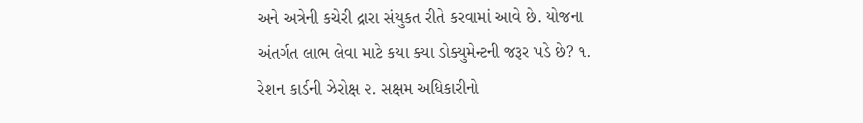અને અત્રેની કચેરી દ્રારા સંયુકત રીતે કરવામાં આવે છે. યોજના અંતર્ગત લાભ લેવા માટે કયા ક્યા ડોક્યુમેન્ટની જરૂર પડે છે? ૧. રેશન કાર્ડની ઝેરોક્ષ ૨. સક્ષમ અધિકારીનો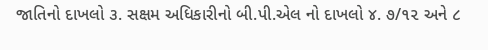જાતિનો દાખલો ૩. સક્ષમ અધિકારીનો બી.પી.એલ નો દાખલો ૪. ૭/૧૨ અને ૮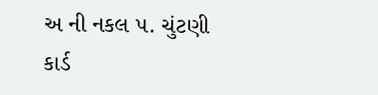અ ની નકલ ૫. ચુંટણી કાર્ડ